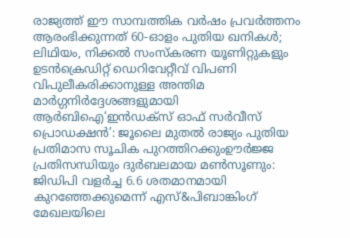രാജ്യത്ത് ഈ സാമ്പത്തിക വർഷം പ്രവർത്തനം ആരംഭിക്കുന്നത് 60-ഓളം പുതിയ ഖനികൾ; ലിഥിയം, നിക്കൽ സംസ്‌കരണ യൂണിറ്റുകളും ഉടൻക്രെഡിറ്റ് ഡെറിവേറ്റീവ് വിപണി വിപുലീകരിക്കാനുള്ള അന്തിമ മാർഗ്ഗനിർദ്ദേശങ്ങളുമായി ആർബിഐ‘ഇൻഡക്സ് ഓഫ് സർവീസ് പ്രൊഡക്ഷൻ’: ജൂലൈ മുതൽ രാജ്യം പുതിയ പ്രതിമാസ സൂചിക പുറത്തിറക്കുംഊർജ്ജ പ്രതിസന്ധിയും ദുർബലമായ മൺസൂണും: ജിഡിപി വളർച്ച 6.6 ശതമാനമായി കുറഞ്ഞേക്കുമെന്ന് എസ്&പിബാങ്കിംഗ് മേഖലയിലെ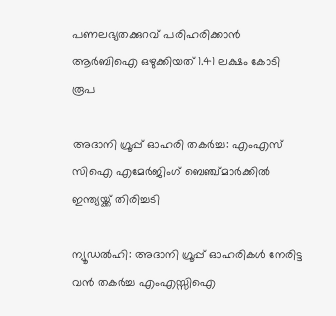പണലഭ്യതക്കുറവ് പരിഹരിക്കാൻ ആർബിഐ ഒഴുക്കിയത് 1.41 ലക്ഷം കോടി രൂപ

അദാനി ഗ്രൂപ്പ് ഓഹരി തകര്‍ച്ച: എംഎസ് സിഐ എമേര്‍ജിംഗ് ബെഞ്ച്മാര്‍ക്കില്‍ ഇന്ത്യയ്ക്ക് തിരിച്ചടി

ന്യൂഡല്‍ഹി: അദാനി ഗ്രൂപ്പ് ഓഹരികള്‍ നേരിട്ട വന്‍ തകര്‍ച്ച എംഎസ്സിഐ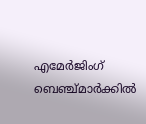എമേര്‍ജിംഗ് ബെഞ്ച്മാര്‍ക്കില്‍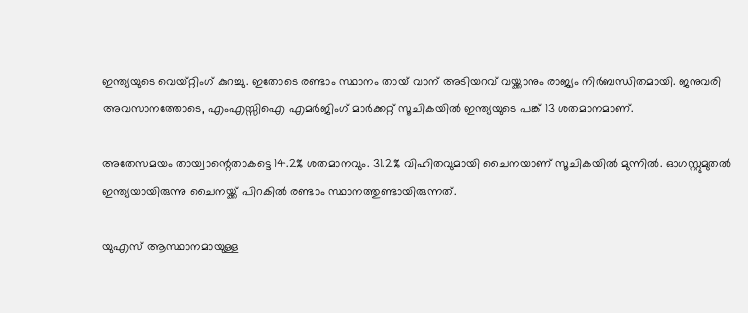ഇന്ത്യയുടെ വെയ്റ്റിംഗ് കുറച്ചു. ഇതോടെ രണ്ടാം സ്ഥാനം തായ് വാന് അടിയറവ് വയ്ക്കാനും രാജ്യം നിര്‍ബന്ധിതമായി. ജനുവരി അവസാനത്തോടെ, എംഎസ്സിഐ എമര്‍ജിംഗ് മാര്‍ക്കറ്റ് സൂചികയില്‍ ഇന്ത്യയുടെ പങ്ക് 13 ശതമാനമാണ്.

അതേസമയം തായ്വാന്റെതാകട്ടെ 14.2% ശതമാനവും. 31.2% വിഹിതവുമായി ചൈനയാണ് സൂചികയില്‍ മുന്നില്‍. ഓഗസ്റ്റുമുതല്‍ ഇന്ത്യയായിരുന്നു ചൈനയ്ക്ക് പിറകില്‍ രണ്ടാം സ്ഥാനത്തുണ്ടായിരുന്നത്.

യുഎസ് ആസ്ഥാനമായുള്ള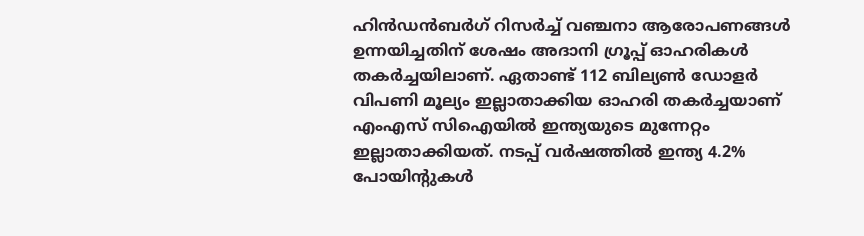ഹിന്‍ഡന്‍ബര്‍ഗ് റിസര്‍ച്ച് വഞ്ചനാ ആരോപണങ്ങള്‍ ഉന്നയിച്ചതിന് ശേഷം അദാനി ഗ്രൂപ്പ് ഓഹരികള്‍ തകര്‍ച്ചയിലാണ്. ഏതാണ്ട് 112 ബില്യണ്‍ ഡോളര്‍ വിപണി മൂല്യം ഇല്ലാതാക്കിയ ഓഹരി തകര്‍ച്ചയാണ് എംഎസ് സിഐയില്‍ ഇന്ത്യയുടെ മുന്നേറ്റം ഇല്ലാതാക്കിയത്. നടപ്പ് വര്‍ഷത്തില്‍ ഇന്ത്യ 4.2% പോയിന്റുകള്‍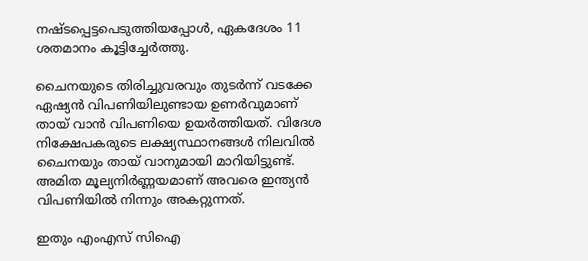നഷ്ടപ്പെട്ടപെടുത്തിയപ്പോള്‍, ഏകദേശം 11 ശതമാനം കൂട്ടിച്ചേര്‍ത്തു.

ചൈനയുടെ തിരിച്ചുവരവും തുടര്‍ന്ന് വടക്കേ ഏഷ്യന്‍ വിപണിയിലുണ്ടായ ഉണര്‍വുമാണ് തായ് വാന്‍ വിപണിയെ ഉയര്‍ത്തിയത്. വിദേശ നിക്ഷേപകരുടെ ലക്ഷ്യസ്ഥാനങ്ങള്‍ നിലവില്‍ ചൈനയും തായ് വാനുമായി മാറിയിട്ടുണ്ട്. അമിത മൂല്യനിര്‍ണ്ണയമാണ് അവരെ ഇന്ത്യന്‍ വിപണിയില്‍ നിന്നും അകറ്റുന്നത്.

ഇതും എംഎസ് സിഐ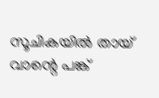സൂചികയില്‍ തായ് വാന്റെ പങ്ക്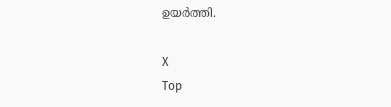ഉയര്‍ത്തി.

X
Top